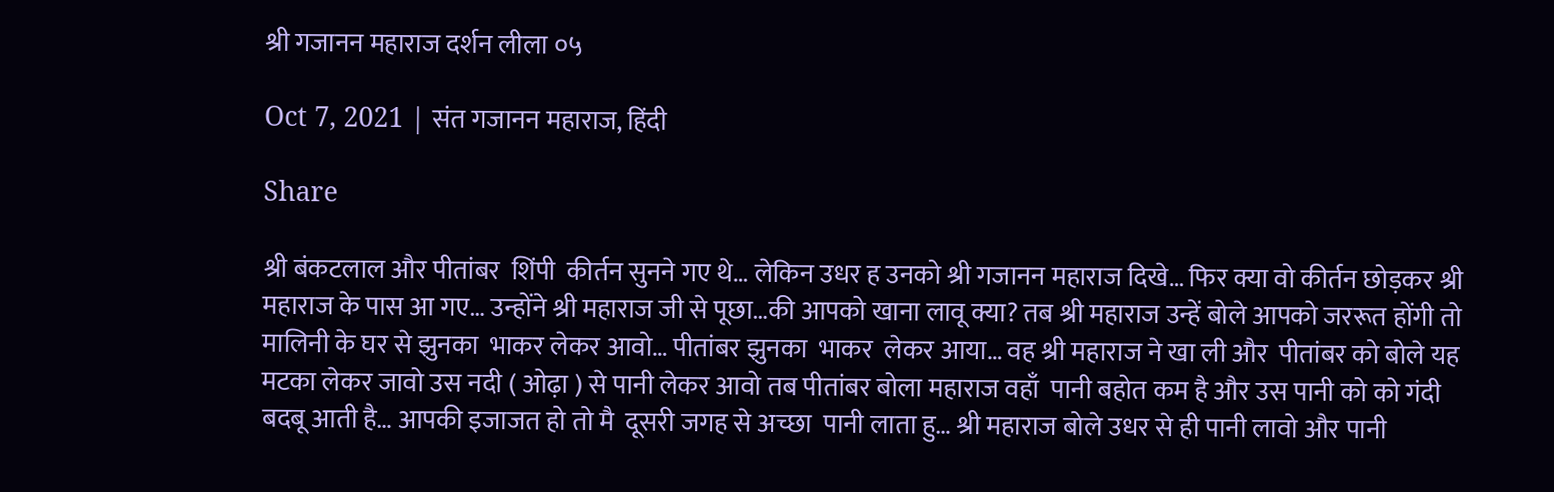श्री गजानन महाराज दर्शन लीला ०५

Oct 7, 2021 | संत गजानन महाराज, हिंदी

Share

श्री बंकटलाल और पीतांबर  शिंपी  कीर्तन सुनने गए थे… लेकिन उधर ह उनको श्री गजानन महाराज दिखे… फिर क्या वो कीर्तन छोड़कर श्री महाराज के पास आ गए… उन्होंने श्री महाराज जी से पूछा…की आपको खाना लावू क्या? तब श्री महाराज उन्हें बोले आपको जररूत होंगी तो मालिनी के घर से झुनका  भाकर लेकर आवो… पीतांबर झुनका  भाकर  लेकर आया… वह श्री महाराज ने खा ली और  पीतांबर को बोले यह  मटका लेकर जावो उस नदी ( ओढ़ा ) से पानी लेकर आवो तब पीतांबर बोला महाराज वहाँ  पानी बहोत कम है और उस पानी को को गंदी  बदबू आती है… आपकी इजाजत हो तो मै  दूसरी जगह से अच्छा  पानी लाता हु… श्री महाराज बोले उधर से ही पानी लावो और पानी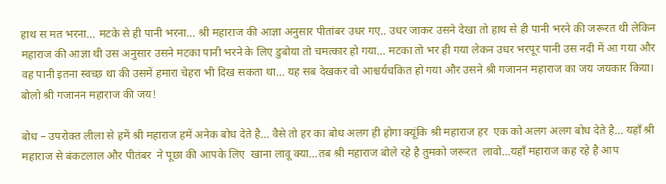हाथ स मत भरना… मटके से ही पानी भरना… श्री महाराज की आज्ञा अनुसार पीतांबर उधर गए.. उधर जाकर उसने देखा तो हाथ से ही पानी भरने की जरूरत थी लेकिन महाराज की आज्ञा थी उस अनुसार उसने मटका पानी भरने के लिए डुबोया तो चमत्कार हो गया… मटका तो भर ही गया लेकन उधर भरपूर पानी उस नदी में आ गया और वह पानी इतना स्वच्छ था की उसमें हमारा चेहरा भी दिख सकता था… यह सब देखकर वो आश्चर्यचकित हो गया और उसने श्री गजानन महाराज का जय जयकार किया। बोलो श्री गजानन महाराज की जय!

बोध – उपरोक्त लीला से हमें श्री महाराज हमें अनेक बोध देते है… वैसे तो हर का बोध अलग ही होगा क्यूंकि श्री महाराज हर  एक को अलग अलग बोध देते है… यहाँ श्री महाराज से बंकटलाल और पीतंबर  ने पूछा की आपके लिए  खाना लावू क्या…तब श्री महाराज बोले रहे है तुमको जरूरत  लावो…यहाँ महाराज कह रहे है आप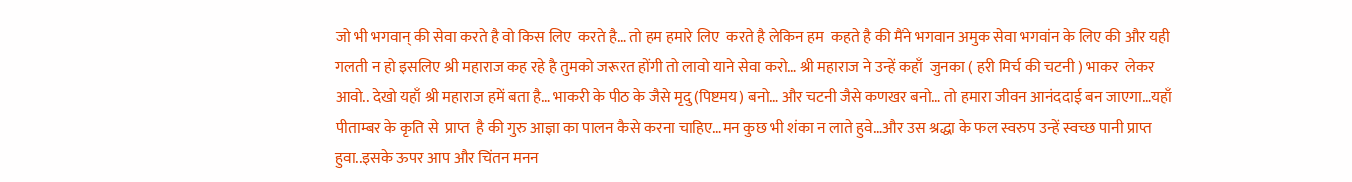जो भी भगवान् की सेवा करते है वो किस लिए  करते है… तो हम हमारे लिए  करते है लेकिन हम  कहते है की मैंने भगवान अमुक सेवा भगवांन के लिए की और यही गलती न हो इसलिए श्री महाराज कह रहे है तुमको जरूरत होंगी तो लावो याने सेवा करो… श्री महाराज ने उन्हें कहाँ  जुनका ( हरी मिर्च की चटनी ) भाकर  लेकर आवो.. देखो यहाँ श्री महाराज हमें बता है… भाकरी के पीठ के जैसे मृदु (पिष्टमय) बनो… और चटनी जैसे कणखर बनो… तो हमारा जीवन आनंददाई बन जाएगा…यहाँ पीताम्बर के कृति से  प्राप्त  है की गुरु आज्ञा का पालन कैसे करना चाहिए…मन कुछ भी शंका न लाते हुवे…और उस श्रद्धा के फल स्वरुप उन्हें स्वच्छ पानी प्राप्त हुवा..इसके ऊपर आप और चिंतन मनन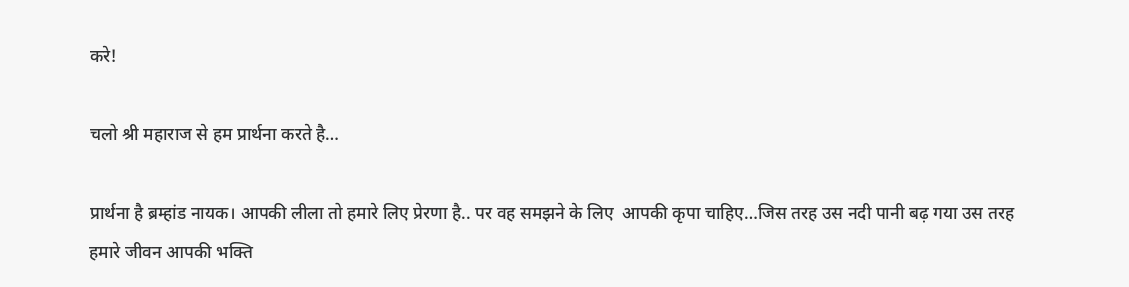करे!

चलो श्री महाराज से हम प्रार्थना करते है…

प्रार्थना है ब्रम्हांड नायक। आपकी लीला तो हमारे लिए प्रेरणा है.. पर वह समझने के लिए  आपकी कृपा चाहिए…जिस तरह उस नदी पानी बढ़ गया उस तरह हमारे जीवन आपकी भक्ति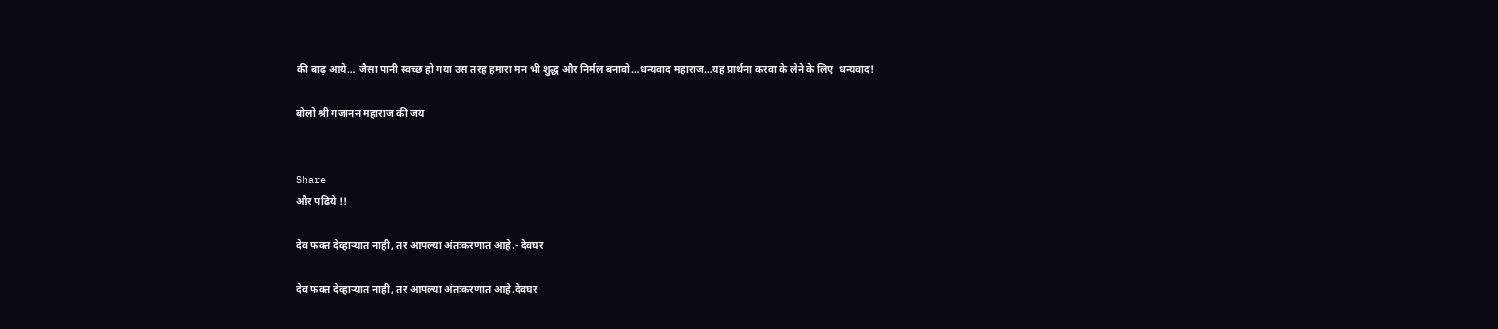की बाढ़ आये… जैसा पानी स्वच्छ हो गया उस तरह हमारा मन भी शुद्ध और निर्मल बनावो…धन्यवाद महाराज…यह प्रार्थना करवा के लेने के लिए  धन्यवाद!

बोलो श्री गजानन महाराज की जय


Share
और पढिये !!

देव फक्त देव्हाऱ्यात नाही, तर आपल्या अंतःकरणात आहे.- देवघर

देव फक्त देव्हाऱ्यात नाही, तर आपल्या अंतःकरणात आहे.देवघर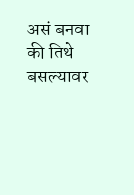असं बनवा की तिथे बसल्यावर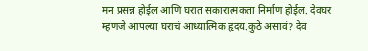मन प्रसन्न होईल आणि घरात सकारात्मकता निर्माण होईल. देवघर म्हणजे आपल्या घराचं आध्यात्मिक हृदय.कुठे असावं? देव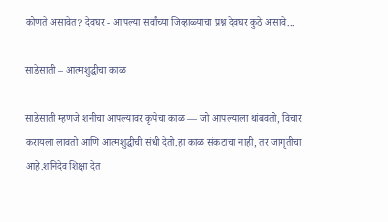कोणते असावेत? देवघर - आपल्या सर्वांच्या जिव्हाळ्याचा प्रश्न देवघर कुठे असावे...

साडेसाती – आत्मशुद्धीचा काळ

साडेसाती म्हणजे शनीचा आपल्यावर कृपेचा काळ — जो आपल्याला थांबवतो, विचार करायला लावतो आणि आत्मशुद्धीची संधी देतो.हा काळ संकटाचा नाही, तर जागृतीचा आहे.शनिदेव शिक्षा देत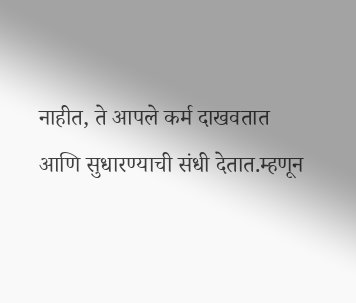नाहीत, ते आपले कर्म दाखवतात आणि सुधारण्याची संधी देतात.म्हणून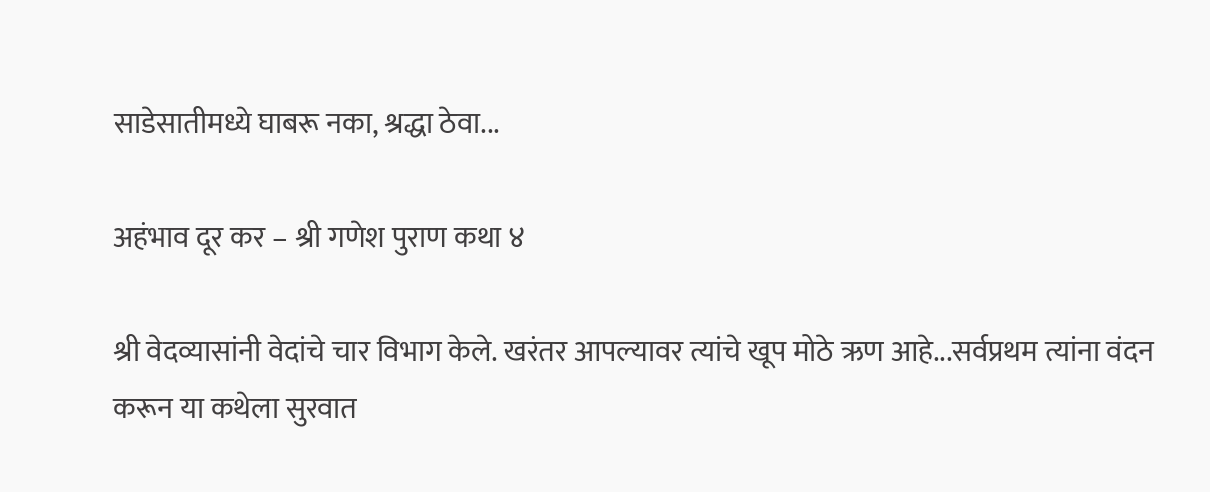साडेसातीमध्ये घाबरू नका, श्रद्धा ठेवा...

अहंभाव दूर कर – श्री गणेश पुराण कथा ४

श्री वेदव्यासांनी वेदांचे चार विभाग केले. खरंतर आपल्यावर त्यांचे खूप मोठे ऋण आहे...सर्वप्रथम त्यांना वंदन करून या कथेला सुरवात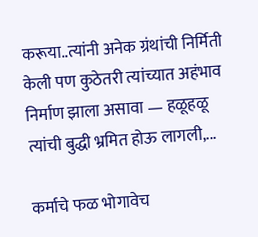करूया..त्यांनी अनेक ग्रंथांची निर्मिती केली पण कुठेतरी त्यांच्यात अहंभाव निर्माण झाला असावा — हळूहळू त्यांची बुद्धी भ्रमित होऊ लागली,...

कर्माचे फळ भोगावेच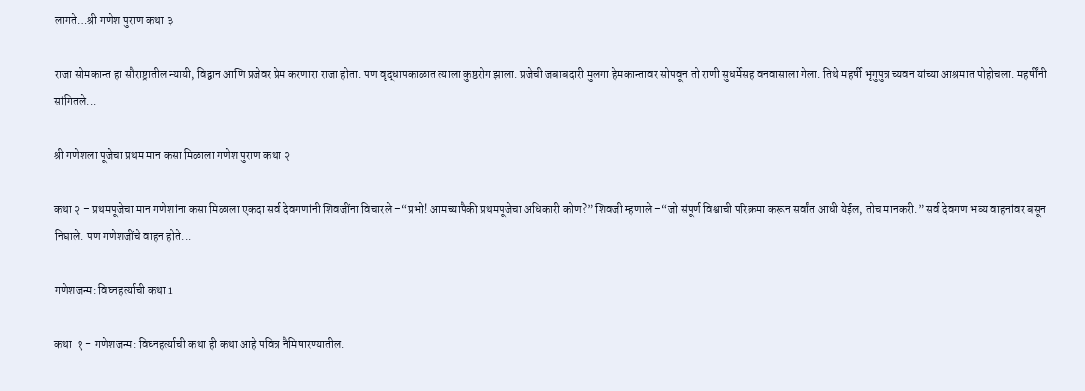लागते…श्री गणेश पुराण कथा ३

राजा सोमकान्त हा सौराष्ट्रातील न्यायी, विद्वान आणि प्रजेवर प्रेम करणारा राजा होता. पण वृद्धापकाळात त्याला कुष्ठरोग झाला. प्रजेची जबाबदारी मुलगा हेमकान्तावर सोपवून तो राणी सुधर्मेसह वनवासाला गेला. तिथे महर्षी भृगुपुत्र च्यवन यांच्या आश्रमात पोहोचला. महर्षींनी सांगितले...

श्री गणेशला पूजेचा प्रथम मान कसा मिळाला गणेश पुराण कथा २

कथा २ – प्रथमपूजेचा मान गणेशांना कसा मिळाला एकदा सर्व देवगणांनी शिवजींना विचारले –“प्रभो! आमच्यापैकी प्रथमपूजेचा अधिकारी कोण?” शिवजी म्हणाले –“जो संपूर्ण विश्वाची परिक्रमा करून सर्वांत आधी येईल, तोच मानकरी.” सर्व देवगण भव्य वाहनांवर बसून निघाले. पण गणेशजींचे वाहन होते...

गणेशजन्म: विघ्नहर्त्याची कथा 1

कथा  १ - गणेशजन्म: विघ्नहर्त्याची कथा ही कथा आहे पवित्र नैमिषारण्यातील.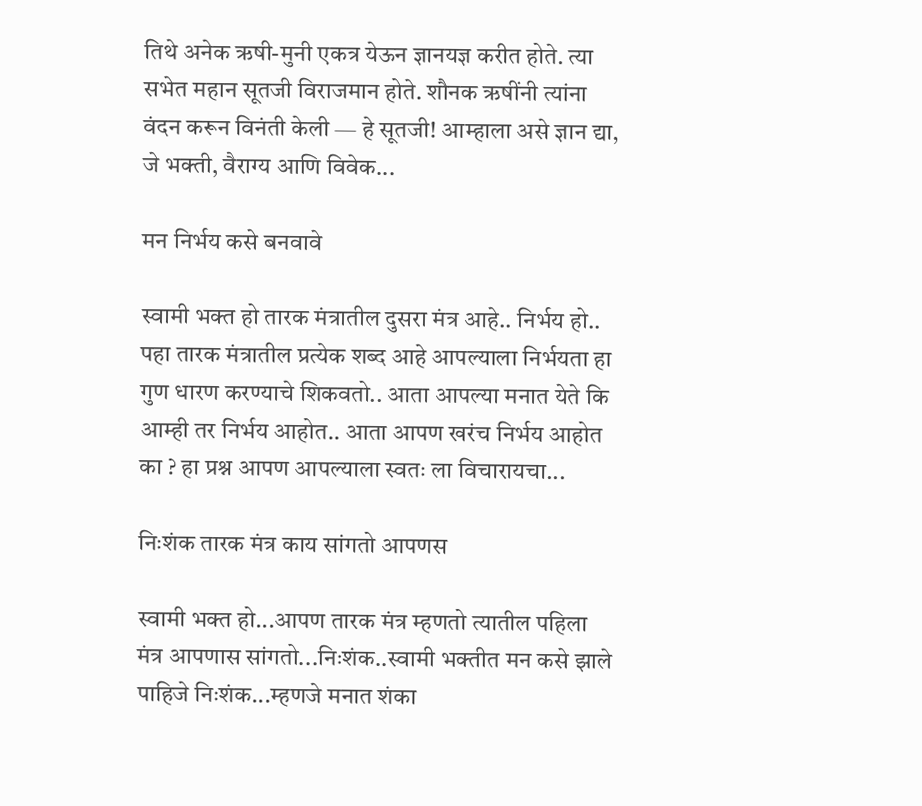तिथे अनेक ऋषी-मुनी एकत्र येऊन ज्ञानयज्ञ करीत होते. त्या सभेत महान सूतजी विराजमान होते. शौनक ऋषींनी त्यांना वंदन करून विनंती केली — हे सूतजी! आम्हाला असे ज्ञान द्या, जे भक्ती, वैराग्य आणि विवेक...

मन निर्भय कसे बनवावे

स्वामी भक्त हो तारक मंत्रातील दुसरा मंत्र आहे.. निर्भय हो.. पहा तारक मंत्रातील प्रत्येक शब्द आहे आपल्याला निर्भयता हा गुण धारण करण्याचे शिकवतो.. आता आपल्या मनात येते कि आम्ही तर निर्भय आहोत.. आता आपण खरंच निर्भय आहोत का ? हा प्रश्न आपण आपल्याला स्वतः ला विचारायचा...

निःशंक तारक मंत्र काय सांगतो आपणस

स्वामी भक्त हो...आपण तारक मंत्र म्हणतो त्यातील पहिला मंत्र आपणास सांगतो...निःशंक..स्वामी भक्तीत मन कसे झाले पाहिजे निःशंक...म्हणजे मनात शंका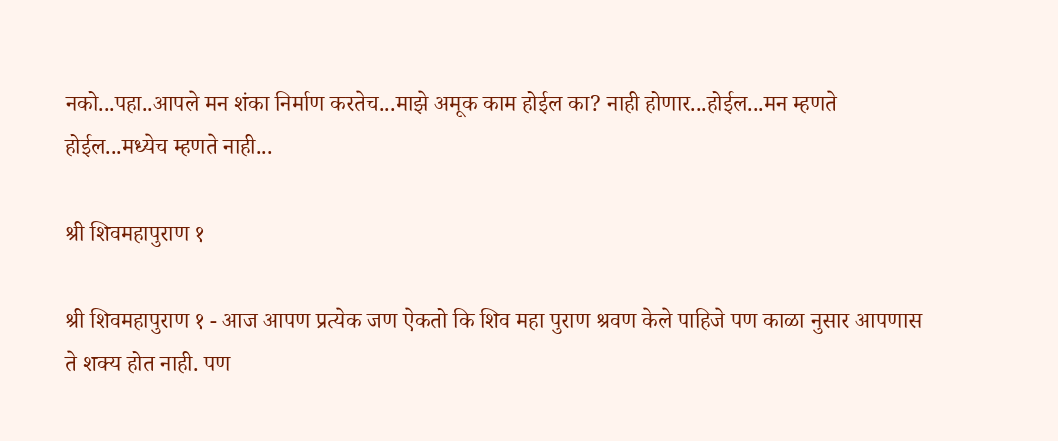नको...पहा..आपले मन शंका निर्माण करतेच...माझे अमूक काम होईल का? नाही होणार...होईल...मन म्हणते होईल...मध्येच म्हणते नाही...

श्री शिवमहापुराण १

श्री शिवमहापुराण १ - आज आपण प्रत्येक जण ऐकतो कि शिव महा पुराण श्रवण केले पाहिजे पण काळा नुसार आपणास ते शक्य होत नाही. पण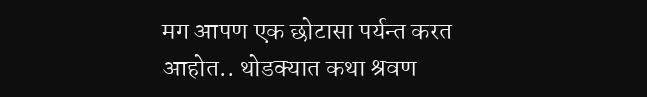मग आपण एक छोटासा पर्यन्त करत आहोत.. थोडक्यात कथा श्रवण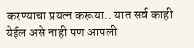करण्याचा प्रयत्न करूया.. यात सर्व काही येईल असे नाही पण आपली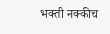भक्ती नक्कीच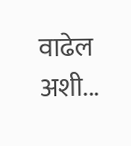वाढेल अशी...